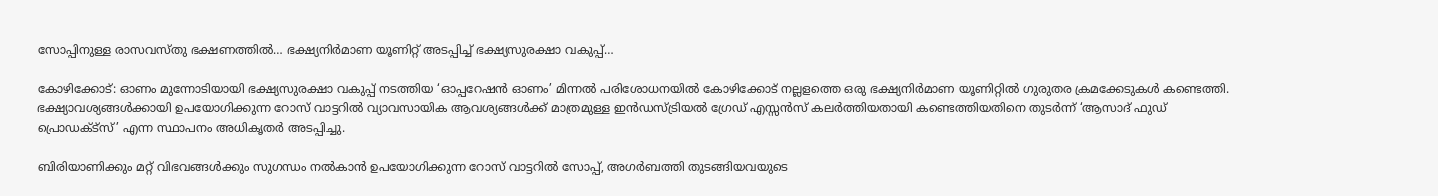സോപ്പിനുള്ള രാസവസ്തു ഭക്ഷണത്തിൽ… ഭക്ഷ്യനിർമാണ യൂണിറ്റ് അടപ്പിച്ച് ഭക്ഷ്യസുരക്ഷാ വകുപ്പ്…

കോഴിക്കോട്: ഓണം മുന്നോടിയായി ഭക്ഷ്യസുരക്ഷാ വകുപ്പ് നടത്തിയ ‘ഓപ്പറേഷൻ ഓണം’ മിന്നൽ പരിശോധനയിൽ കോഴിക്കോട് നല്ലളത്തെ ഒരു ഭക്ഷ്യനിർമാണ യൂണിറ്റിൽ ഗുരുതര ക്രമക്കേടുകൾ കണ്ടെത്തി. ഭക്ഷ്യാവശ്യങ്ങൾക്കായി ഉപയോഗിക്കുന്ന റോസ് വാട്ടറിൽ വ്യാവസായിക ആവശ്യങ്ങൾക്ക് മാത്രമുള്ള ഇൻഡസ്ട്രിയൽ ഗ്രേഡ് എസ്സൻസ് കലർത്തിയതായി കണ്ടെത്തിയതിനെ തുടർന്ന് ‘ആസാദ് ഫുഡ് പ്രൊഡക്ട്സ്’ എന്ന സ്ഥാപനം അധികൃതർ അടപ്പിച്ചു.

ബിരിയാണിക്കും മറ്റ് വിഭവങ്ങൾക്കും സുഗന്ധം നൽകാൻ ഉപയോഗിക്കുന്ന റോസ് വാട്ടറിൽ സോപ്പ്, അഗർബത്തി തുടങ്ങിയവയുടെ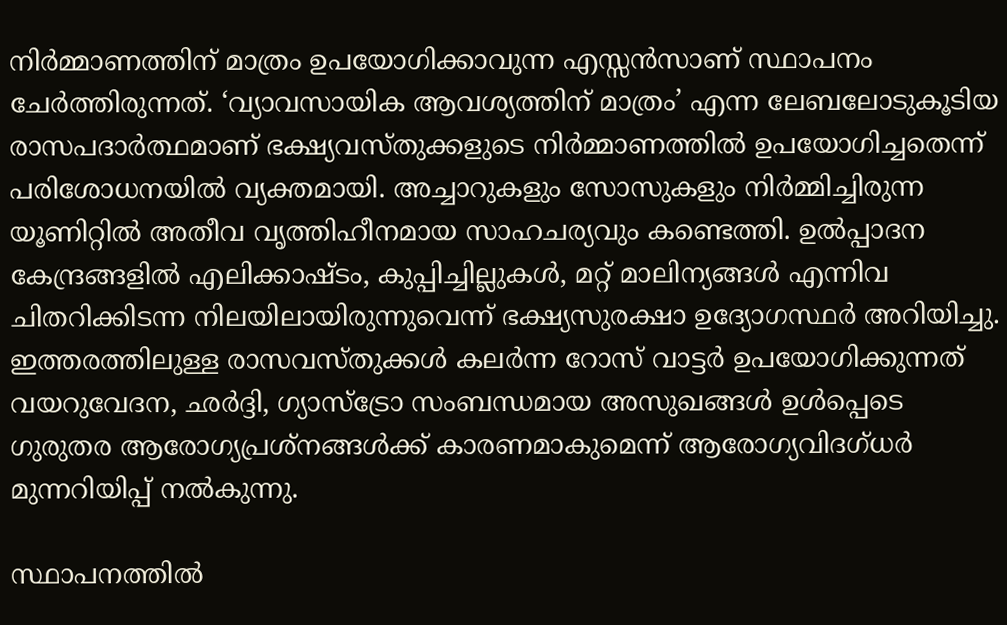നിർമ്മാണത്തിന് മാത്രം ഉപയോഗിക്കാവുന്ന എസ്സൻസാണ് സ്ഥാപനം ചേർത്തിരുന്നത്. ‘വ്യാവസായിക ആവശ്യത്തിന് മാത്രം’ എന്ന ലേബലോടുകൂടിയ രാസപദാർത്ഥമാണ് ഭക്ഷ്യവസ്തുക്കളുടെ നിർമ്മാണത്തിൽ ഉപയോഗിച്ചതെന്ന് പരിശോധനയിൽ വ്യക്തമായി. അച്ചാറുകളും സോസുകളും നിർമ്മിച്ചിരുന്ന യൂണിറ്റിൽ അതീവ വൃത്തിഹീനമായ സാഹചര്യവും കണ്ടെത്തി. ഉൽപ്പാദന കേന്ദ്രങ്ങളിൽ എലിക്കാഷ്ടം, കുപ്പിച്ചില്ലുകൾ, മറ്റ് മാലിന്യങ്ങൾ എന്നിവ ചിതറിക്കിടന്ന നിലയിലായിരുന്നുവെന്ന് ഭക്ഷ്യസുരക്ഷാ ഉദ്യോഗസ്ഥർ അറിയിച്ചു. ഇത്തരത്തിലുള്ള രാസവസ്തുക്കൾ കലർന്ന റോസ് വാട്ടർ ഉപയോഗിക്കുന്നത് വയറുവേദന, ഛർദ്ദി, ഗ്യാസ്ട്രോ സംബന്ധമായ അസുഖങ്ങൾ ഉൾപ്പെടെ ഗുരുതര ആരോഗ്യപ്രശ്നങ്ങൾക്ക് കാരണമാകുമെന്ന് ആരോഗ്യവിദഗ്ധർ മുന്നറിയിപ്പ് നൽകുന്നു.

സ്ഥാപനത്തിൽ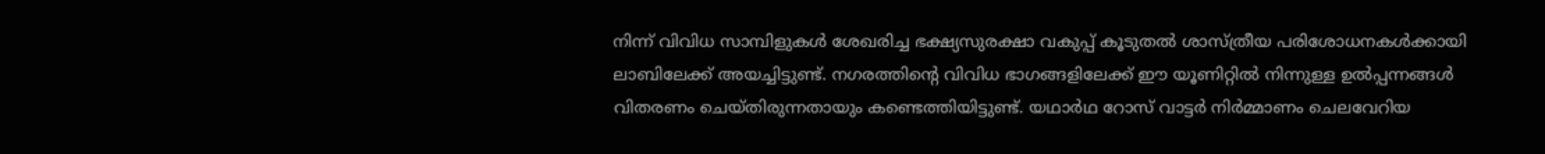നിന്ന് വിവിധ സാമ്പിളുകൾ ശേഖരിച്ച ഭക്ഷ്യസുരക്ഷാ വകുപ്പ് കൂടുതൽ ശാസ്ത്രീയ പരിശോധനകൾക്കായി ലാബിലേക്ക് അയച്ചിട്ടുണ്ട്. നഗരത്തിന്റെ വിവിധ ഭാഗങ്ങളിലേക്ക് ഈ യൂണിറ്റിൽ നിന്നുള്ള ഉൽപ്പന്നങ്ങൾ വിതരണം ചെയ്തിരുന്നതായും കണ്ടെത്തിയിട്ടുണ്ട്. യഥാർഥ റോസ് വാട്ടർ നിർമ്മാണം ചെലവേറിയ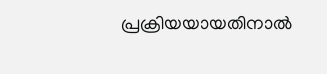പ്രക്രിയയായതിനാൽ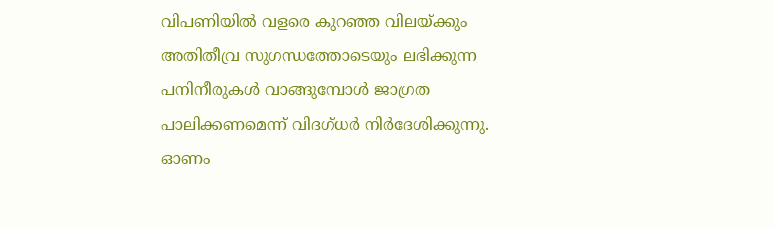വിപണിയിൽ വളരെ കുറഞ്ഞ വിലയ്ക്കും അതിതീവ്ര സുഗന്ധത്തോടെയും ലഭിക്കുന്ന പനിനീരുകൾ വാങ്ങുമ്പോൾ ജാഗ്രത പാലിക്കണമെന്ന് വിദഗ്ധർ നിർദേശിക്കുന്നു. ഓണം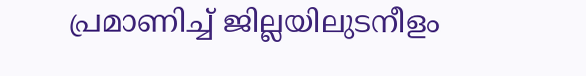പ്രമാണിച്ച് ജില്ലയിലുടനീളം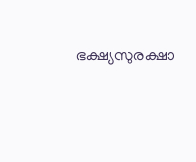ഭക്ഷ്യസുരക്ഷാ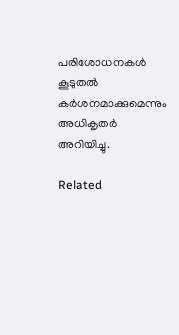പരിശോധനകൾ കൂടുതൽ കർശനമാക്കുമെന്നും അധികൃതർ അറിയിച്ചു.

Related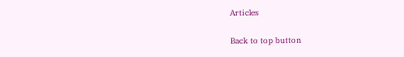Articles

Back to top button